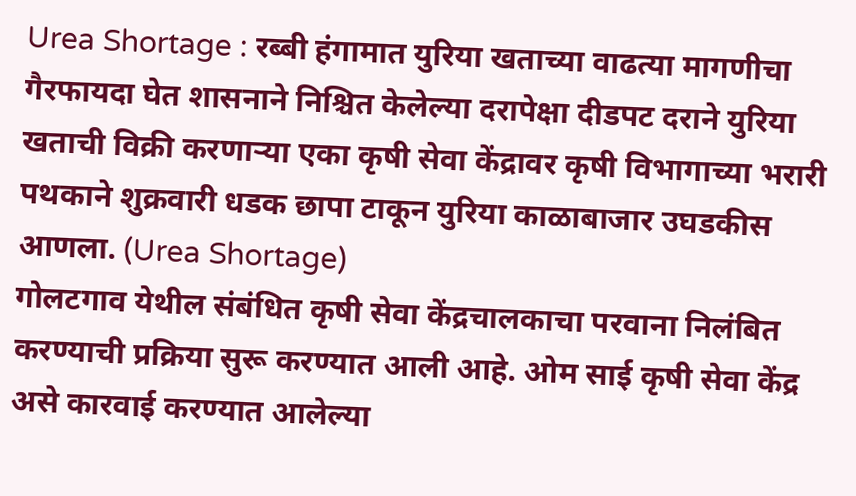Urea Shortage : रब्बी हंगामात युरिया खताच्या वाढत्या मागणीचा गैरफायदा घेत शासनाने निश्चित केलेल्या दरापेक्षा दीडपट दराने युरिया खताची विक्री करणाऱ्या एका कृषी सेवा केंद्रावर कृषी विभागाच्या भरारी पथकाने शुक्रवारी धडक छापा टाकून युरिया काळाबाजार उघडकीस आणला. (Urea Shortage)
गोलटगाव येथील संबंधित कृषी सेवा केंद्रचालकाचा परवाना निलंबित करण्याची प्रक्रिया सुरू करण्यात आली आहे. ओम साई कृषी सेवा केंद्र असे कारवाई करण्यात आलेल्या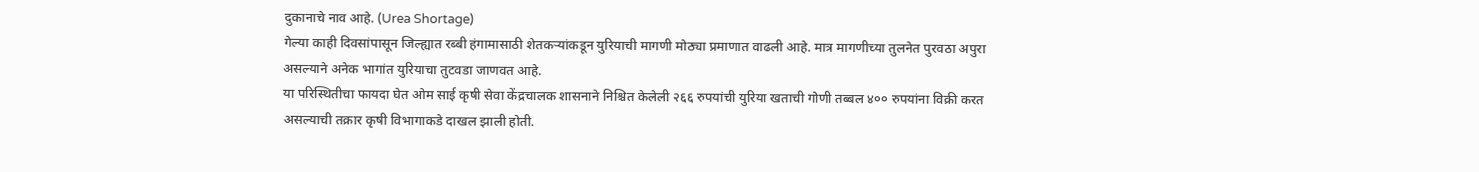दुकानाचे नाव आहे. (Urea Shortage)
गेल्या काही दिवसांपासून जिल्ह्यात रब्बी हंगामासाठी शेतकऱ्यांकडून युरियाची मागणी मोठ्या प्रमाणात वाढली आहे. मात्र मागणीच्या तुलनेत पुरवठा अपुरा असल्याने अनेक भागांत युरियाचा तुटवडा जाणवत आहे.
या परिस्थितीचा फायदा घेत ओम साई कृषी सेवा केंद्रचालक शासनाने निश्चित केलेली २६६ रुपयांची युरिया खताची गोणी तब्बल ४०० रुपयांना विक्री करत असल्याची तक्रार कृषी विभागाकडे दाखल झाली होती.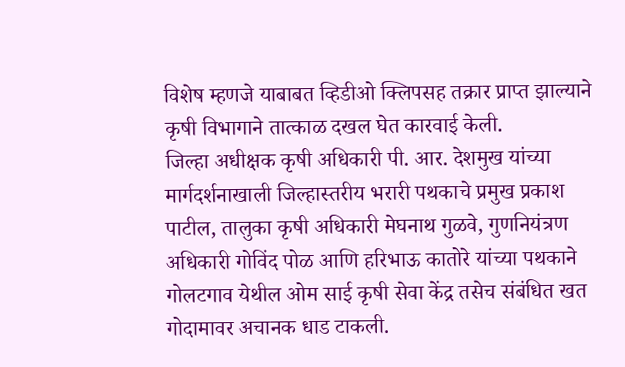विशेष म्हणजे याबाबत व्हिडीओ क्लिपसह तक्रार प्राप्त झाल्याने कृषी विभागाने तात्काळ दखल घेत कारवाई केली.
जिल्हा अधीक्षक कृषी अधिकारी पी. आर. देशमुख यांच्या मार्गदर्शनाखाली जिल्हास्तरीय भरारी पथकाचे प्रमुख प्रकाश पाटील, तालुका कृषी अधिकारी मेघनाथ गुळवे, गुणनियंत्रण अधिकारी गोविंद पोळ आणि हरिभाऊ कातोरे यांच्या पथकाने गोलटगाव येथील ओम साई कृषी सेवा केंद्र तसेच संबंधित खत गोदामावर अचानक धाड टाकली.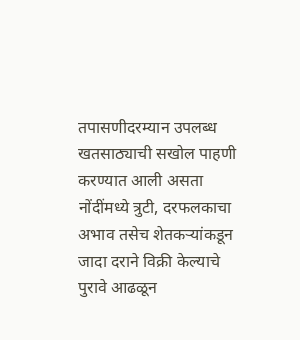तपासणीदरम्यान उपलब्ध खतसाठ्याची सखोल पाहणी करण्यात आली असता नोंदींमध्ये त्रुटी, दरफलकाचा अभाव तसेच शेतकऱ्यांकडून जादा दराने विक्री केल्याचे पुरावे आढळून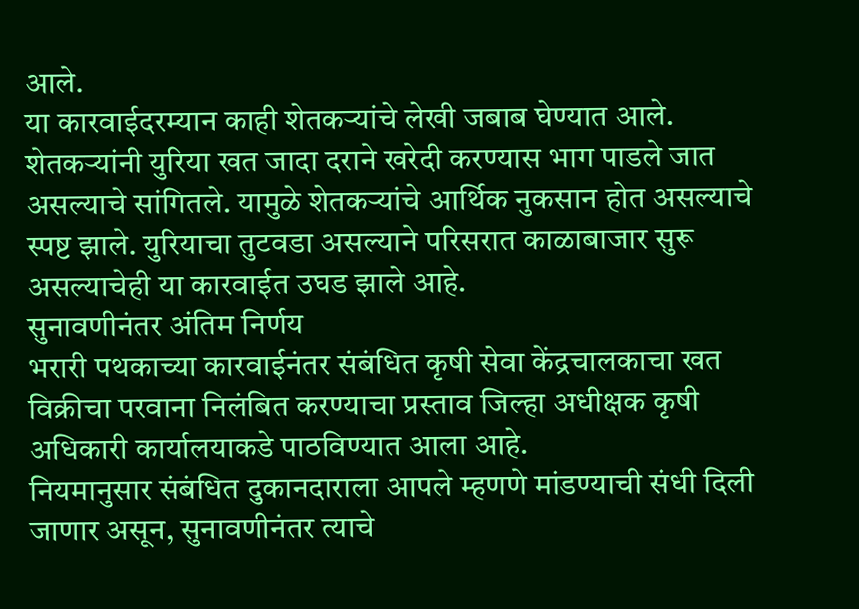आले.
या कारवाईदरम्यान काही शेतकऱ्यांचे लेखी जबाब घेण्यात आले. शेतकऱ्यांनी युरिया खत जादा दराने खरेदी करण्यास भाग पाडले जात असल्याचे सांगितले. यामुळे शेतकऱ्यांचे आर्थिक नुकसान होत असल्याचे स्पष्ट झाले. युरियाचा तुटवडा असल्याने परिसरात काळाबाजार सुरू असल्याचेही या कारवाईत उघड झाले आहे.
सुनावणीनंतर अंतिम निर्णय
भरारी पथकाच्या कारवाईनंतर संबंधित कृषी सेवा केंद्रचालकाचा खत विक्रीचा परवाना निलंबित करण्याचा प्रस्ताव जिल्हा अधीक्षक कृषी अधिकारी कार्यालयाकडे पाठविण्यात आला आहे.
नियमानुसार संबंधित दुकानदाराला आपले म्हणणे मांडण्याची संधी दिली जाणार असून, सुनावणीनंतर त्याचे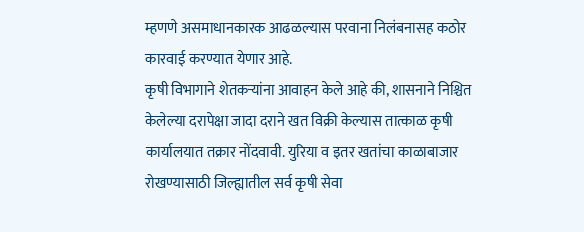म्हणणे असमाधानकारक आढळल्यास परवाना निलंबनासह कठोर कारवाई करण्यात येणार आहे.
कृषी विभागाने शेतकऱ्यांना आवाहन केले आहे की, शासनाने निश्चित केलेल्या दरापेक्षा जादा दराने खत विक्री केल्यास तात्काळ कृषी कार्यालयात तक्रार नोंदवावी. युरिया व इतर खतांचा काळाबाजार रोखण्यासाठी जिल्ह्यातील सर्व कृषी सेवा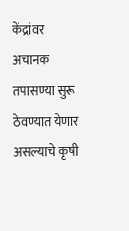केंद्रांवर अचानक तपासण्या सुरू ठेवण्यात येणार असल्याचे कृषी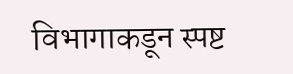विभागाकडून स्पष्ट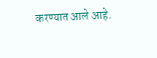करण्यात आले आहे.